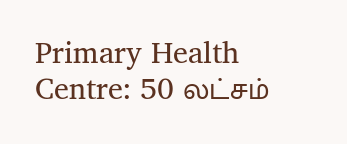Primary Health Centre: 50 லட்சம்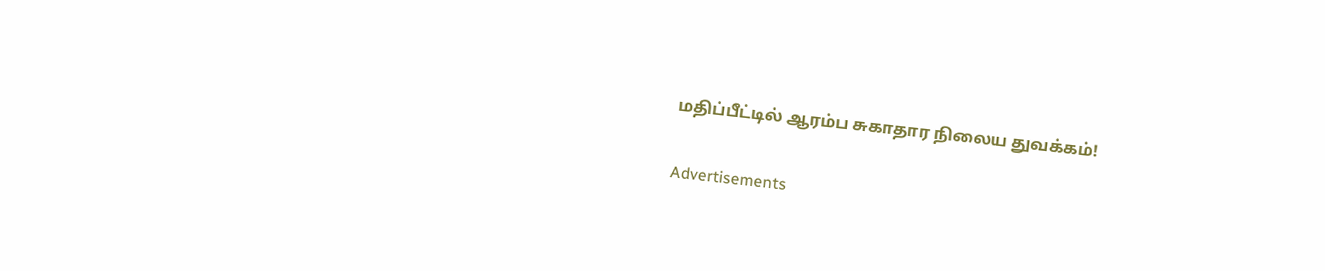மதிப்பீட்டில் ஆரம்ப சுகாதார நிலைய துவக்கம்!

Advertisements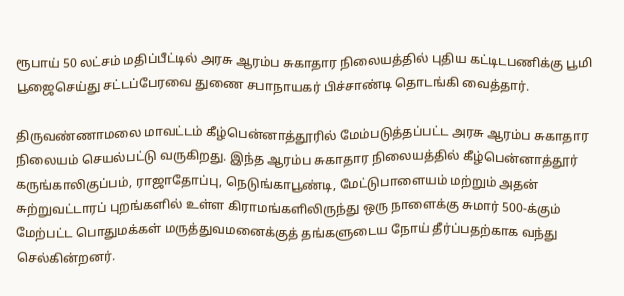ரூபாய் 50 லட்சம் மதிப்பீட்டில் அரசு ஆரம்ப சுகாதார நிலையத்தில் புதிய கட்டிடபணிக்கு பூமி பூஜைசெய்து சட்டப்பேரவை துணை சபாநாயகர் பிச்சாண்டி தொடங்கி வைத்தார்.

திருவண்ணாமலை மாவட்டம் கீழ்பென்னாத்தூரில் மேம்படுத்தப்பட்ட அரசு ஆரம்ப சுகாதார நிலையம் செயல்பட்டு வருகிறது. இந்த ஆரம்ப சுகாதார நிலையத்தில் கீழ்பென்னாத்தூர் கருங்காலிகுப்பம், ராஜாதோப்பு, நெடுங்காபூண்டி, மேட்டுபாளையம் மற்றும் அதன் சுற்றுவட்டாரப் புறங்களில் உள்ள கிராமங்களிலிருந்து ஒரு நாளைக்கு சுமார் 500-க்கும் மேற்பட்ட பொதுமக்கள் மருத்துவமனைக்குத் தங்களுடைய நோய் தீர்ப்பதற்காக வந்து செல்கின்றனர்.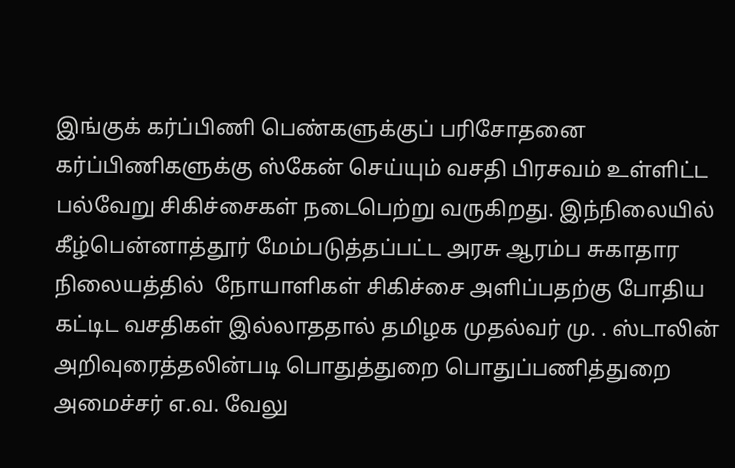இங்குக் கர்ப்பிணி பெண்களுக்குப் பரிசோதனை கர்ப்பிணிகளுக்கு ஸ்கேன் செய்யும் வசதி பிரசவம் உள்ளிட்ட பல்வேறு சிகிச்சைகள் நடைபெற்று வருகிறது. இந்நிலையில் கீழ்பென்னாத்தூர் மேம்படுத்தப்பட்ட அரசு ஆரம்ப சுகாதார நிலையத்தில்  நோயாளிகள் சிகிச்சை அளிப்பதற்கு போதிய கட்டிட வசதிகள் இல்லாததால் தமிழக முதல்வர் மு. . ஸ்டாலின் அறிவுரைத்தலின்படி பொதுத்துறை பொதுப்பணித்துறை அமைச்சர் எ.வ. வேலு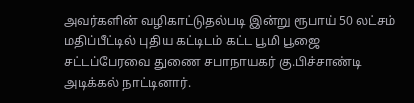அவர்களின் வழிகாட்டுதல்படி இன்று ரூபாய் 50 லட்சம் மதிப்பீட்டில் புதிய கட்டிடம் கட்ட பூமி பூஜை சட்டப்பேரவை துணை சபாநாயகர் கு.பிச்சாண்டி அடிக்கல் நாட்டினார்.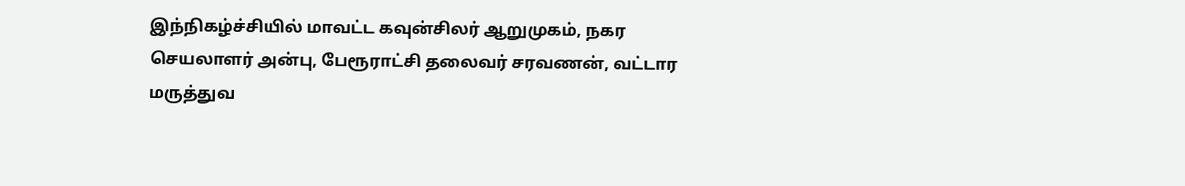இந்நிகழ்ச்சியில் மாவட்ட கவுன்சிலர் ஆறுமுகம், நகர செயலாளர் அன்பு, பேரூராட்சி தலைவர் சரவணன், வட்டார மருத்துவ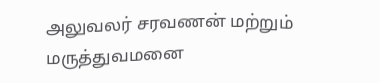அலுவலர் சரவணன் மற்றும் மருத்துவமனை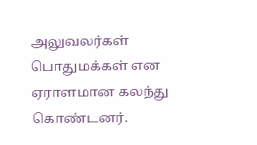அலுவலர்கள் பொதுமக்கள் என ஏராளமான கலந்து கொண்டனர்.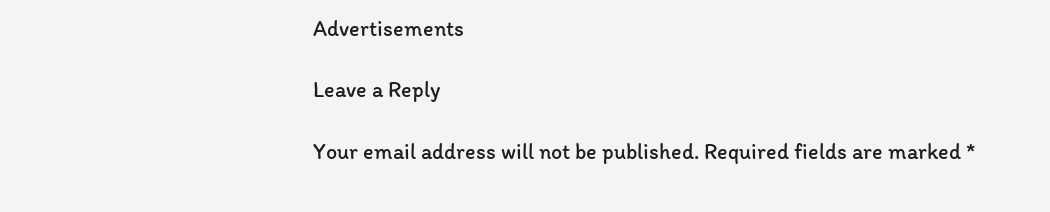Advertisements

Leave a Reply

Your email address will not be published. Required fields are marked *